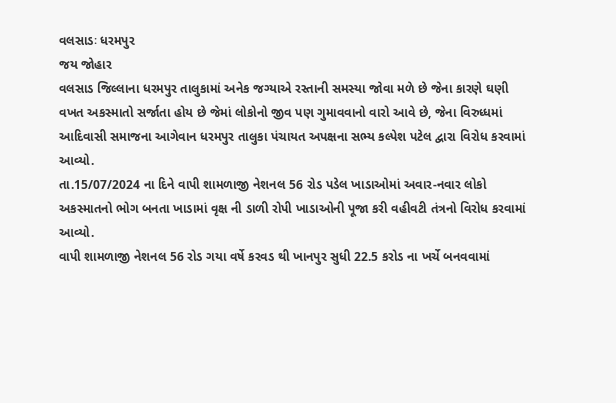વલસાડઃ ધરમપુર
જય જોહાર
વલસાડ જિલ્લાના ધરમપુર તાલુકામાં અનેક જગ્યાએ રસ્તાની સમસ્યા જોવા મળે છે જેના કારણે ઘણી વખત અકસ્માતો સર્જાતા હોય છે જેમાં લોકોનો જીવ પણ ગુમાવવાનો વારો આવે છે, જેના વિરુધ્ધમાં આદિવાસી સમાજના આગેવાન ધરમપુર તાલુકા પંચાયત અપક્ષના સભ્ય કલ્પેશ પટેલ દ્વારા વિરોધ કરવામાં આવ્યો.
તા.15/07/2024 ના દિને વાપી શામળાજી નેશનલ 56 રોડ પડેલ ખાડાઓમાં અવાર-નવાર લોકો અકસ્માતનો ભોગ બનતા ખાડામાં વૃક્ષ ની ડાળી રોપી ખાડાઓની પૂજા કરી વહીવટી તંત્રનો વિરોધ કરવામાં આવ્યો.
વાપી શામળાજી નેશનલ 56 રોડ ગયા વર્ષે કરવડ થી ખાનપુર સુધી 22.5 કરોડ ના ખર્ચે બનવવામાં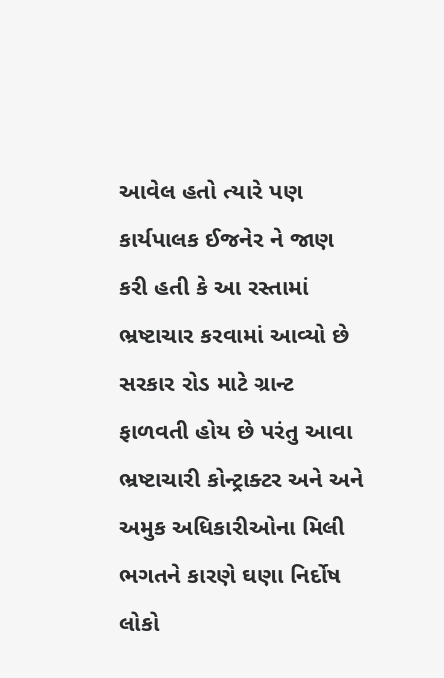આવેલ હતો ત્યારે પણ કાર્યપાલક ઈજનેર ને જાણ કરી હતી કે આ રસ્તામાં ભ્રષ્ટાચાર કરવામાં આવ્યો છે સરકાર રોડ માટે ગ્રાન્ટ ફાળવતી હોય છે પરંતુ આવા ભ્રષ્ટાચારી કોન્ટ્રાક્ટર અને અને અમુક અધિકારીઓના મિલી ભગતને કારણે ઘણા નિર્દોષ લોકો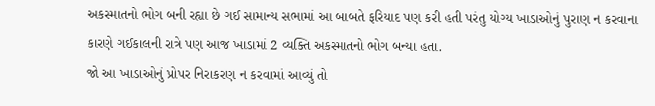અકસ્માતનો ભોગ બની રહ્યા છે ગઈ સામાન્ય સભામાં આ બાબતે ફરિયાદ પણ કરી હતી પરંતુ યોગ્ય ખાડાઓનું પુરાણ ન કરવાના કારણે ગઈકાલની રાત્રે પણ આજ ખાડામાં 2 વ્યક્તિ અકસ્માતનો ભોગ બન્યા હતા.
જો આ ખાડાઓનું પ્રોપર નિરાકરણ ન કરવામાં આવ્યું તો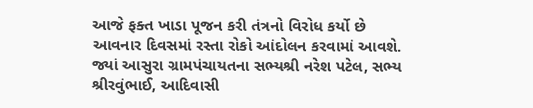આજે ફક્ત ખાડા પૂજન કરી તંત્રનો વિરોધ કર્યો છે આવનાર દિવસમાં રસ્તા રોકો આંદોલન કરવામાં આવશે.
જ્યાં આસુરા ગ્રામપંચાયતના સભ્યશ્રી નરેશ પટેલ, સભ્ય શ્રીરવુંભાઈ, આદિવાસી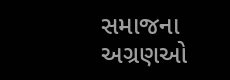સમાજના અગ્રણઓ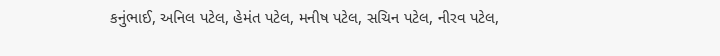કનુંભાઈ, અનિલ પટેલ, હેમંત પટેલ, મનીષ પટેલ, સચિન પટેલ, નીરવ પટેલ,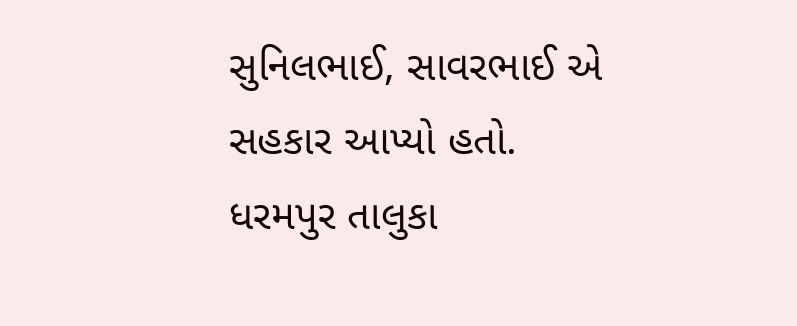સુનિલભાઈ, સાવરભાઈ એ સહકાર આપ્યો હતો.
ધરમપુર તાલુકા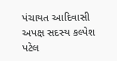પંચાયત આદિવાસી અપક્ષ સદસ્ય કલ્પેશ પટેલ